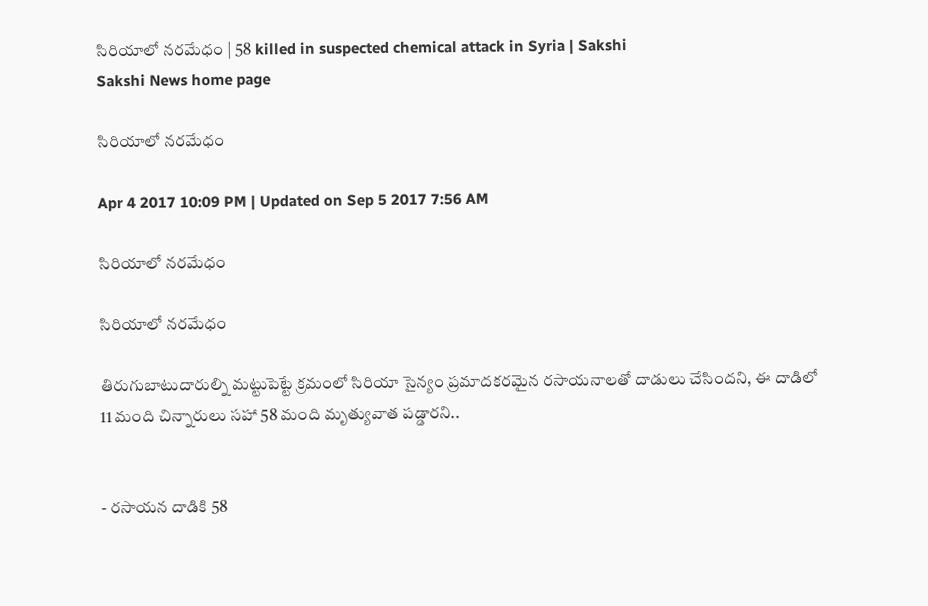సిరియాలో నరమేధం | 58 killed in suspected chemical attack in Syria | Sakshi
Sakshi News home page

సిరియాలో నరమేధం

Apr 4 2017 10:09 PM | Updated on Sep 5 2017 7:56 AM

సిరియాలో నరమేధం

సిరియాలో నరమేధం

తిరుగుబాటుదారుల్ని మట్టుపెట్టే క్రమంలో సిరియా సైన్యం ప్రమాదకరమైన రసాయనాలతో దాడులు చేసిందని, ఈ దాడిలో 11 మంది చిన్నారులు సహా 58 మంది మృత్యువాత పడ్డారని..


- రసాయన దాడికి 58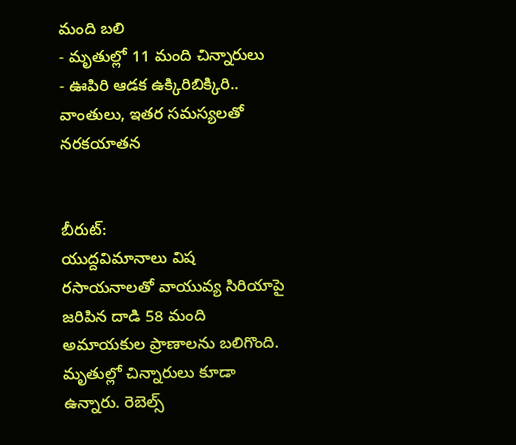మంది బలి
- మృతుల్లో 11 మంది చిన్నారులు
- ఊపిరి ఆడక ఉక్కిరిబిక్కిరి.. వాంతులు, ఇతర సమస్యలతో నరకయాతన


బీరుట్‌:
యుద్దవిమానాలు విష రసాయనాలతో వాయువ్య సిరియాపై జరిపిన దాడి 58 మంది  అమాయకుల ప్రాణాలను బలిగొంది. మృతుల్లో చిన్నారులు కూడా ఉన్నారు. రెబెల్స్‌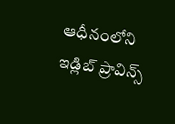ఆధీనంలోని ఇడ్లిబ్‌ ప్రావిన్స్‌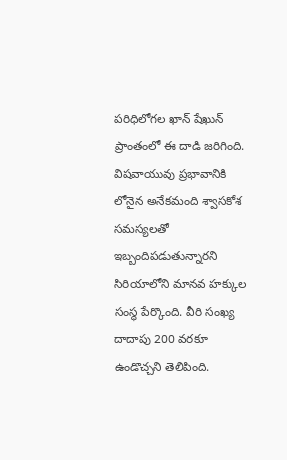పరిధిలోగల ఖాన్‌ షేఖున్‌ ప్రాంతంలో ఈ దాడి జరిగింది. విషవాయువు ప్రభావానికి లోనైన అనేకమంది శ్వాసకోశ సమస్యలతో ఇబ్బందిపడుతున్నారని సిరియాలోని మానవ హక్కుల సంస్థ పేర్కొంది. వీరి సంఖ్య దాదాపు 200 వరకూ ఉండొచ్చని తెలిపింది.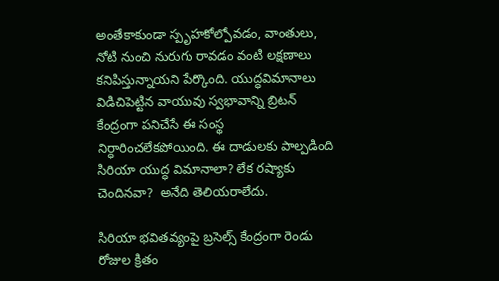అంతేకాకుండా స్పృహకోల్పోవడం, వాంతులు, నోటి నుంచి నురుగు రావడం వంటి లక్షణాలు కనిపిస్తున్నాయని పేర్కొంది. యుద్ధవిమానాలు విడిచిపెట్టిన వాయువు స్వభావాన్ని బ్రిటన్‌ కేంద్రంగా పనిచేసే ఈ సంస్థ నిర్ధారించలేకపోయింది. ఈ దాడులకు పాల్పడింది సిరియా యుద్ధ విమానాలా? లేక రష్యాకు చెందినవా?  అనేది తెలియరాలేదు.

సిరియా భవితవ్యంపై బ్రసెల్స్‌ కేంద్రంగా రెండు రోజుల క్రితం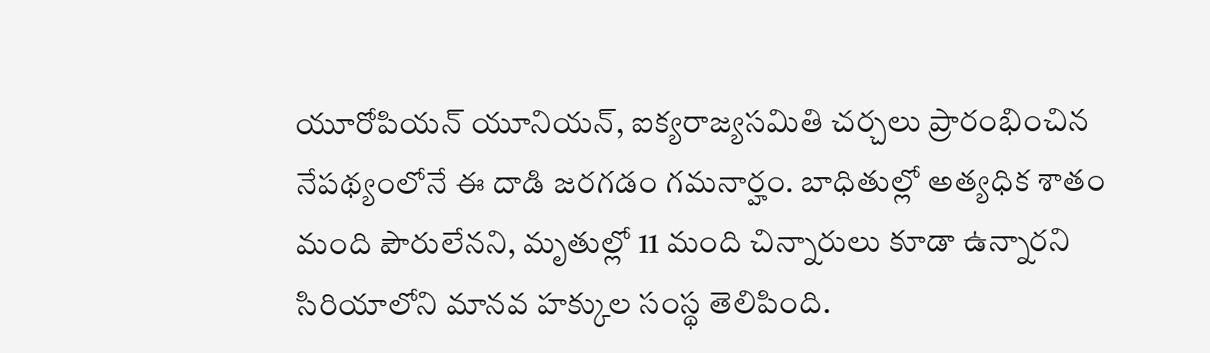యూరోపియన్‌ యూనియన్, ఐక్యరాజ్యసమితి చర్చలు ప్రారంభించిన నేపథ్యంలోనే ఈ దాడి జరగడం గమనార్హం. బాధితుల్లో అత్యధిక శాతం మంది పౌరులేనని, మృతుల్లో 11 మంది చిన్నారులు కూడా ఉన్నారని సిరియాలోని మానవ హక్కుల సంస్థ తెలిపింది.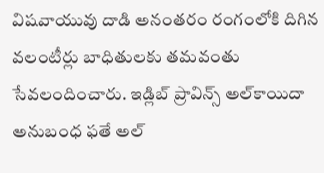విషవాయువు దాడి అనంతరం రంగంలోకి దిగిన వలంటీర్లు బాధితులకు తమవంతు సేవలందించారు. ఇడ్లిబ్‌ ప్రావిన్స్‌ అల్‌కాయిదా అనుబంధ ఫతే అల్‌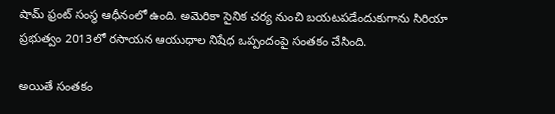షామ్‌ ఫ్రంట్‌ సంస్థ ఆధీనంలో ఉంది. అమెరికా సైనిక చర్య నుంచి బయటపడేందుకుగాను సిరియా ప్రభుత్వం 2013లో రసాయన ఆయుధాల నిషేధ ఒప్పందంపై సంతకం చేసింది.

అయితే సంతకం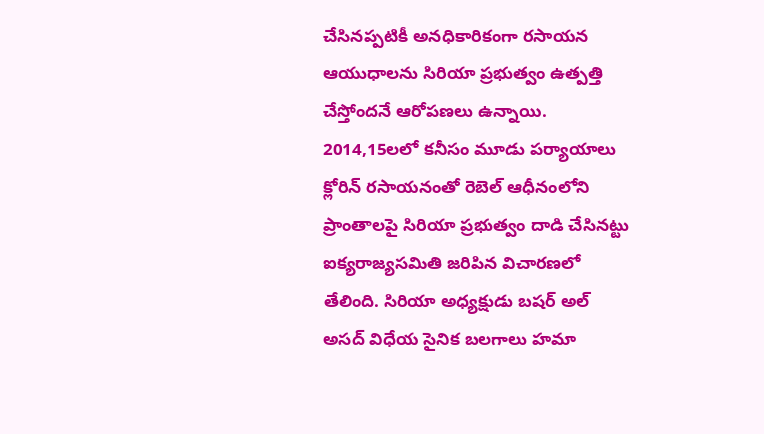చేసినప్పటికీ అనధికారికంగా రసాయన ఆయుధాలను సిరియా ప్రభుత్వం ఉత్పత్తి చేస్తోందనే ఆరోపణలు ఉన్నాయి. 2014,15లలో కనీసం మూడు పర్యాయాలు క్లోరిన్‌ రసాయనంతో రెబెల్‌ ఆధీనంలోని ప్రాంతాలపై సిరియా ప్రభుత్వం దాడి చేసినట్టు ఐక్యరాజ్యసమితి జరిపిన విచారణలో తేలింది. సిరియా అధ్యక్షుడు బషర్‌ అల్‌ అసద్‌ విధేయ సైనిక బలగాలు హమా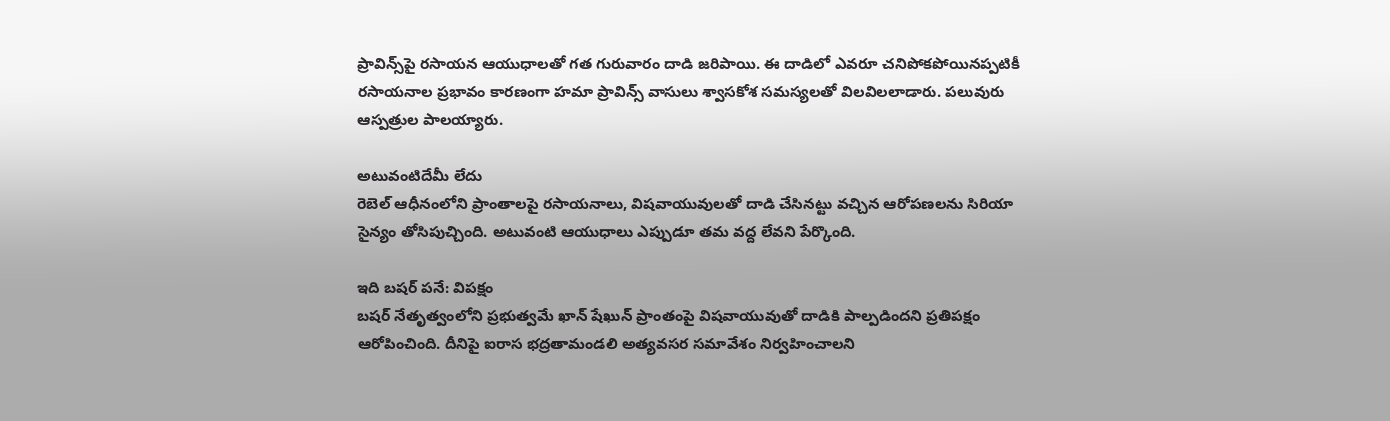ప్రావిన్స్‌పై రసాయన ఆయుధాలతో గత గురువారం దాడి జరిపాయి. ఈ దాడిలో ఎవరూ చనిపోకపోయినప్పటికీ రసాయనాల ప్రభావం కారణంగా హమా ప్రావిన్స్‌ వాసులు శ్వాసకోశ సమస్యలతో విలవిలలాడారు. పలువురు ఆస్పత్రుల పాలయ్యారు.

అటువంటిదేమీ లేదు
రెబెల్‌ ఆధీనంలోని ప్రాంతాలపై రసాయనాలు, విషవాయువులతో దాడి చేసినట్టు వచ్చిన ఆరోపణలను సిరియా సైన్యం తోసిపుచ్చింది. అటువంటి ఆయుధాలు ఎప్పుడూ తమ వద్ద లేవని పేర్కొంది.

ఇది బషర్‌ పనే: విపక్షం
బషర్‌ నేతృత్వంలోని ప్రభుత్వమే ఖాన్‌ షేఖున్‌ ప్రాంతంపై విషవాయువుతో దాడికి పాల్పడిందని ప్రతిపక్షం ఆరోపించింది. దీనిపై ఐరాస భద్రతామండలి అత్యవసర సమావేశం నిర్వహించాలని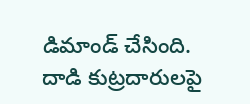డిమాండ్‌ చేసింది. దాడి కుట్రదారులపై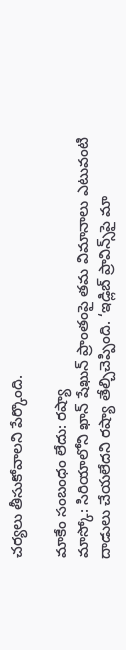చర్యలు తీసుకోవాలని పేర్కొంది.

మాకేం సంబంధం లేదు: రష్యా
మాస్కో: సిరియాలోని ఖాన్‌ షేఖున్‌ ప్రాంతంపై తమ విమానాలు ఎటువంటి దాడులు చేయలేదని రష్యా తేల్చిచెప్పింది. ‘ఇడ్లిబ్‌ ప్రావిన్స్‌పై మా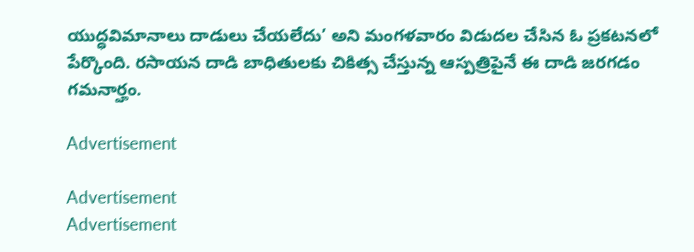యుద్ధవిమానాలు దాడులు చేయలేదు’ అని మంగళవారం విడుదల చేసిన ఓ ప్రకటనలో పేర్కొంది. రసాయన దాడి బాధితులకు చికిత్స చేస్తున్న ఆస్పత్రిపైనే ఈ దాడి జరగడం గమనార్హం.

Advertisement

Advertisement
Advertisement